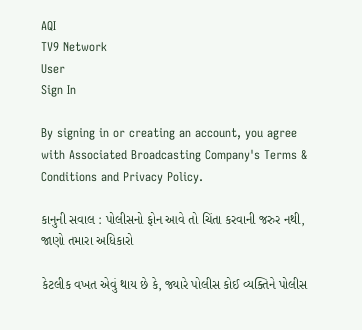AQI
TV9 Network
User
Sign In

By signing in or creating an account, you agree with Associated Broadcasting Company's Terms & Conditions and Privacy Policy.

કાનુની સવાલ : પોલીસનો ફોન આવે તો ચિંતા કરવાની જરુર નથી, જાણો તમારા અધિકારો

કેટલીક વખત એવું થાય છે કે, જ્યારે પોલીસ કોઈ વ્યક્તિને પોલીસ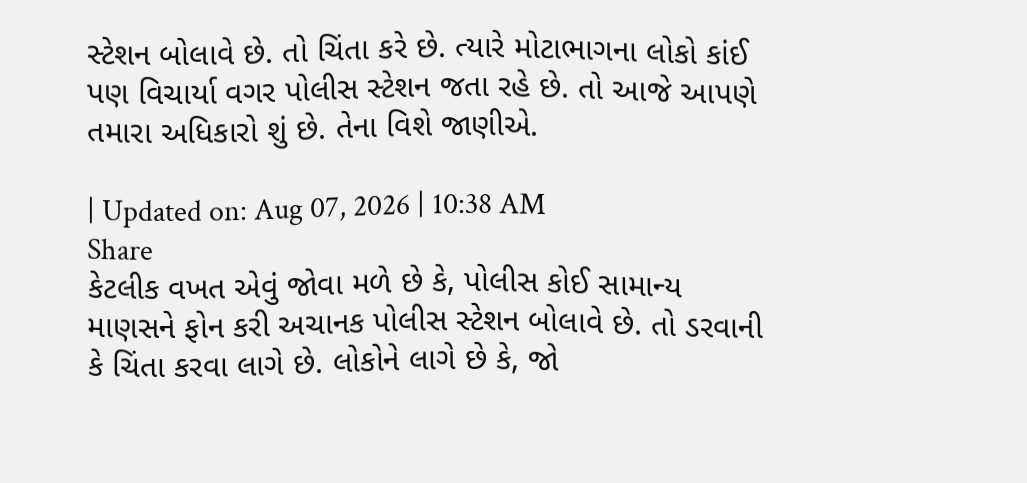સ્ટેશન બોલાવે છે. તો ચિંતા કરે છે. ત્યારે મોટાભાગના લોકો કાંઈ પણ વિચાર્યા વગર પોલીસ સ્ટેશન જતા રહે છે. તો આજે આપણે તમારા અધિકારો શું છે. તેના વિશે જાણીએ.

| Updated on: Aug 07, 2026 | 10:38 AM
Share
કેટલીક વખત એવું જોવા મળે છે કે, પોલીસ કોઈ સામાન્ય માણસને ફોન કરી અચાનક પોલીસ સ્ટેશન બોલાવે છે. તો ડરવાની કે ચિંતા કરવા લાગે છે. લોકોને લાગે છે કે, જો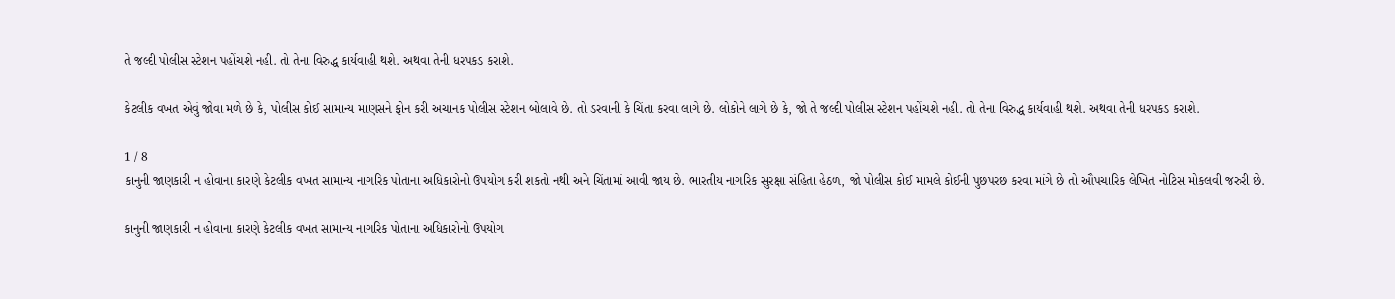તે જલ્દી પોલીસ સ્ટેશન પહોંચશે નહી. તો તેના વિરુદ્ધ કાર્યવાહી થશે. અથવા તેની ધરપકડ કરાશે.

કેટલીક વખત એવું જોવા મળે છે કે, પોલીસ કોઈ સામાન્ય માણસને ફોન કરી અચાનક પોલીસ સ્ટેશન બોલાવે છે. તો ડરવાની કે ચિંતા કરવા લાગે છે. લોકોને લાગે છે કે, જો તે જલ્દી પોલીસ સ્ટેશન પહોંચશે નહી. તો તેના વિરુદ્ધ કાર્યવાહી થશે. અથવા તેની ધરપકડ કરાશે.

1 / 8
કાનુની જાણકારી ન હોવાના કારણે કેટલીક વખત સામાન્ય નાગરિક પોતાના અધિકારોનો ઉપયોગ કરી શકતો નથી અને ચિંતામાં આવી જાય છે. ભારતીય નાગરિક સુરક્ષા સંહિતા હેઠળ, જો પોલીસ કોઈ મામલે કોઈની પુછપરછ કરવા માંગે છે તો ઔપચારિક લેખિત નોટિસ મોકલવી જરુરી છે.

કાનુની જાણકારી ન હોવાના કારણે કેટલીક વખત સામાન્ય નાગરિક પોતાના અધિકારોનો ઉપયોગ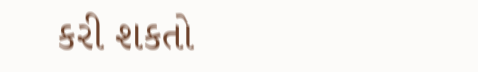કરી શકતો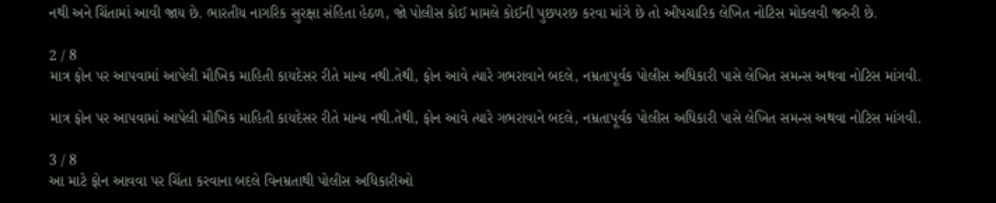નથી અને ચિંતામાં આવી જાય છે. ભારતીય નાગરિક સુરક્ષા સંહિતા હેઠળ, જો પોલીસ કોઈ મામલે કોઈની પુછપરછ કરવા માંગે છે તો ઔપચારિક લેખિત નોટિસ મોકલવી જરુરી છે.

2 / 8
માત્ર ફોન પર આપવામાં આપેલી મૌખિક માહિતી કાયદેસર રીતે માન્ય નથી.તેથી, ફોન આવે ત્યારે ગભરાવાને બદલે, નમ્રતાપૂર્વક પોલીસ અધિકારી પાસે લેખિત સમન્સ અથવા નોટિસ માંગવી.

માત્ર ફોન પર આપવામાં આપેલી મૌખિક માહિતી કાયદેસર રીતે માન્ય નથી.તેથી, ફોન આવે ત્યારે ગભરાવાને બદલે, નમ્રતાપૂર્વક પોલીસ અધિકારી પાસે લેખિત સમન્સ અથવા નોટિસ માંગવી.

3 / 8
આ માટે ફોન આવવા પર ચિંતા કરવાના બદલે વિનમ્રતાથી પોલીસ અધિકારીઓ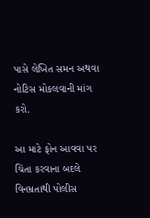પાસે લેખિત સમન અથવા નોટિસ મોકલવાની માંગ કરો.

આ માટે ફોન આવવા પર ચિંતા કરવાના બદલે વિનમ્રતાથી પોલીસ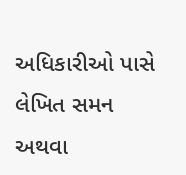અધિકારીઓ પાસે લેખિત સમન અથવા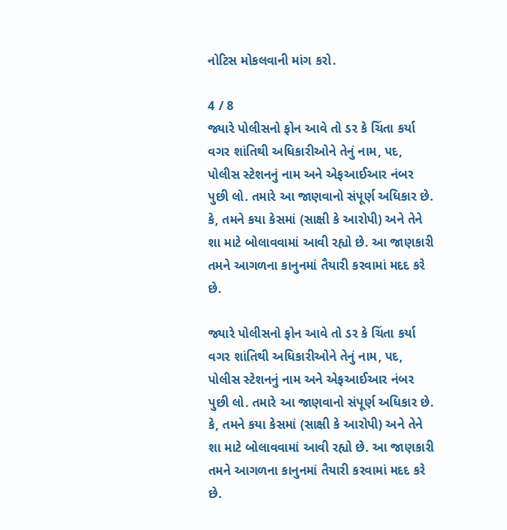નોટિસ મોકલવાની માંગ કરો.

4 / 8
જ્યારે પોલીસનો ફોન આવે તો ડર કે ચિંતા કર્યા વગર શાંતિથી અધિકારીઓને તેનું નામ, પદ, પોલીસ સ્ટેશનનું નામ અને એફઆઈઆર નંબર પુછી લો. તમારે આ જાણવાનો સંપૂર્ણ અધિકાર છે. કે, તમને કયા કેસમાં (સાક્ષી કે આરોપી) અને તેને શા માટે બોલાવવામાં આવી રહ્યો છે. આ જાણકારી તમને આગળના કાનુનમાં તૈયારી કરવામાં મદદ કરે છે.

જ્યારે પોલીસનો ફોન આવે તો ડર કે ચિંતા કર્યા વગર શાંતિથી અધિકારીઓને તેનું નામ, પદ, પોલીસ સ્ટેશનનું નામ અને એફઆઈઆર નંબર પુછી લો. તમારે આ જાણવાનો સંપૂર્ણ અધિકાર છે. કે, તમને કયા કેસમાં (સાક્ષી કે આરોપી) અને તેને શા માટે બોલાવવામાં આવી રહ્યો છે. આ જાણકારી તમને આગળના કાનુનમાં તૈયારી કરવામાં મદદ કરે છે.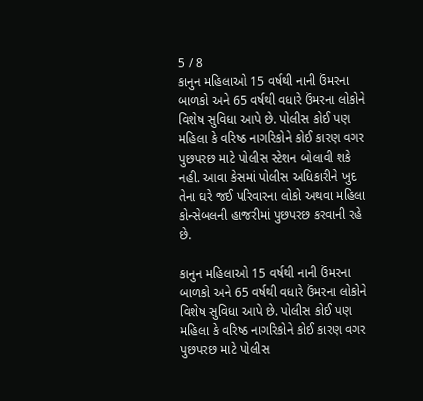5 / 8
કાનુન મહિલાઓ 15 વર્ષથી નાની ઉંમરના બાળકો અને 65 વર્ષથી વધારે ઉંમરના લોકોને વિશેષ સુવિધા આપે છે. પોલીસ કોઈ પણ મહિલા કે વરિષ્ઠ નાગરિકોને કોઈ કારણ વગર પુછપરછ માટે પોલીસ સ્ટેશન બોલાવી શકે નહી. આવા કેસમાં પોલીસ અધિકારીને ખુદ તેના ઘરે જઈ પરિવારના લોકો અથવા મહિલા કોન્સેબલની હાજરીમાં પુછપરછ કરવાની રહે છે.

કાનુન મહિલાઓ 15 વર્ષથી નાની ઉંમરના બાળકો અને 65 વર્ષથી વધારે ઉંમરના લોકોને વિશેષ સુવિધા આપે છે. પોલીસ કોઈ પણ મહિલા કે વરિષ્ઠ નાગરિકોને કોઈ કારણ વગર પુછપરછ માટે પોલીસ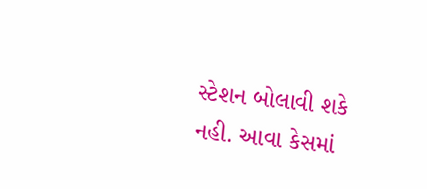સ્ટેશન બોલાવી શકે નહી. આવા કેસમાં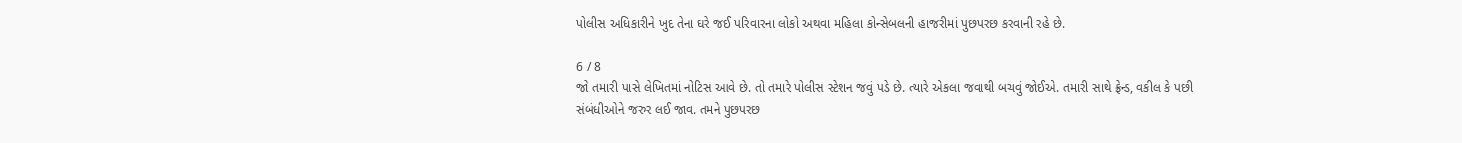પોલીસ અધિકારીને ખુદ તેના ઘરે જઈ પરિવારના લોકો અથવા મહિલા કોન્સેબલની હાજરીમાં પુછપરછ કરવાની રહે છે.

6 / 8
જો તમારી પાસે લેખિતમાં નોટિસ આવે છે. તો તમારે પોલીસ સ્ટેશન જવું પડે છે. ત્યારે એકલા જવાથી બચવું જોઈએ. તમારી સાથે ફ્રેન્ડ, વકીલ કે પછી સંબંધીઓને જરુર લઈ જાવ. તમને પુછપરછ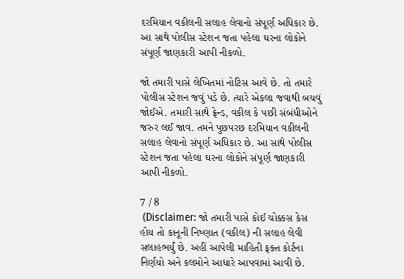દરમિયાન વકીલની સલાહ લેવાનો સંપૂર્ણ અધિકાર છે. આ સાથે પોલીસ સ્ટેશન જતા પહેલા ઘરના લોકોને સંપૂર્ણ જાણકારી આપી નીકળો.

જો તમારી પાસે લેખિતમાં નોટિસ આવે છે. તો તમારે પોલીસ સ્ટેશન જવું પડે છે. ત્યારે એકલા જવાથી બચવું જોઈએ. તમારી સાથે ફ્રેન્ડ, વકીલ કે પછી સંબંધીઓને જરુર લઈ જાવ. તમને પુછપરછ દરમિયાન વકીલની સલાહ લેવાનો સંપૂર્ણ અધિકાર છે. આ સાથે પોલીસ સ્ટેશન જતા પહેલા ઘરના લોકોને સંપૂર્ણ જાણકારી આપી નીકળો.

7 / 8
 (Disclaimer: જો તમારી પાસે કોઈ ચોક્કસ કેસ હોય તો કાનૂની નિષ્ણાત (વકીલ) ની સલાહ લેવી સલાહભર્યું છે. અહીં આપેલી માહિતી ફક્ત કોર્ટના નિર્ણયો અને કલમોને આધારે આપવામાં આવી છે.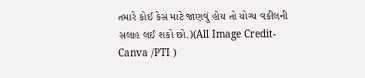તમારે કોઈ કેસ માટે જાણવું હોય તો યોગ્ય વકીલની સલાહ લઈ શકો છો.)(All Image Credit- Canva /PTI )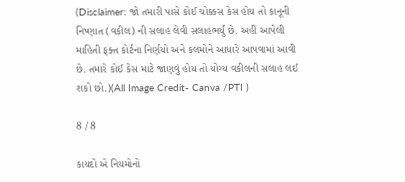(Disclaimer: જો તમારી પાસે કોઈ ચોક્કસ કેસ હોય તો કાનૂની નિષ્ણાત (વકીલ) ની સલાહ લેવી સલાહભર્યું છે. અહીં આપેલી માહિતી ફક્ત કોર્ટના નિર્ણયો અને કલમોને આધારે આપવામાં આવી છે. તમારે કોઈ કેસ માટે જાણવું હોય તો યોગ્ય વકીલની સલાહ લઈ શકો છો.)(All Image Credit- Canva /PTI )

8 / 8

કાયદો એ નિયમોનો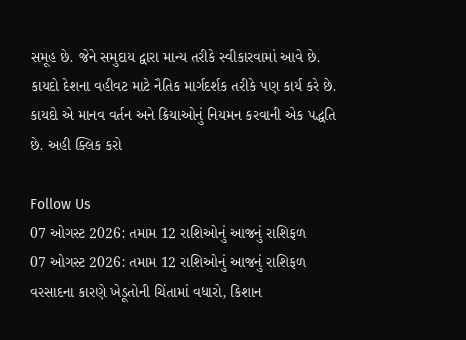સમૂહ છે. જેને સમુદાય દ્વારા માન્ય તરીકે સ્વીકારવામાં આવે છે. કાયદો દેશના વહીવટ માટે નૈતિક માર્ગદર્શક તરીકે પણ કાર્ય કરે છે. કાયદો એ માનવ વર્તન અને ક્રિયાઓનું નિયમન કરવાની એક પદ્ધતિ છે. અહી ક્લિક કરો

Follow Us
07 ઓગસ્ટ 2026: તમામ 12 રાશિઓનું આજનું રાશિફળ
07 ઓગસ્ટ 2026: તમામ 12 રાશિઓનું આજનું રાશિફળ
વરસાદના કારણે ખેડૂતોની ચિંતામાં વધારો, કિશાન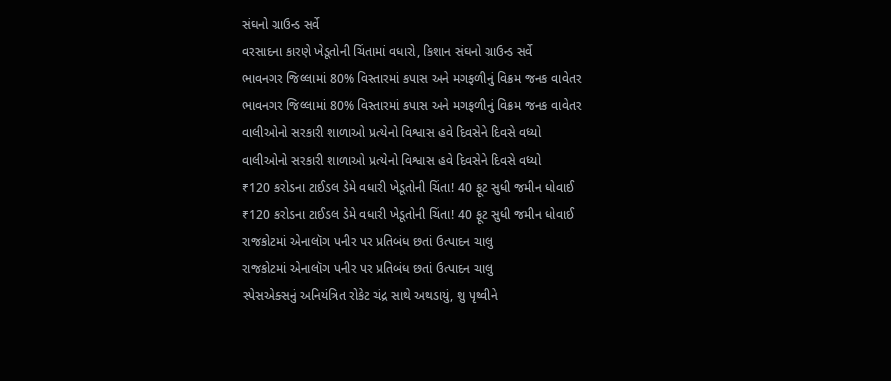સંઘનો ગ્રાઉન્ડ સર્વે
વરસાદના કારણે ખેડૂતોની ચિંતામાં વધારો, કિશાન સંઘનો ગ્રાઉન્ડ સર્વે
ભાવનગર જિલ્લામાં 80% વિસ્તારમાં કપાસ અને મગફળીનું વિક્રમ જનક વાવેતર
ભાવનગર જિલ્લામાં 80% વિસ્તારમાં કપાસ અને મગફળીનું વિક્રમ જનક વાવેતર
વાલીઓનો સરકારી શાળાઓ પ્રત્યેનો વિશ્વાસ હવે દિવસેને દિવસે વધ્યો
વાલીઓનો સરકારી શાળાઓ પ્રત્યેનો વિશ્વાસ હવે દિવસેને દિવસે વધ્યો
₹120 કરોડના ટાઈડલ ડેમે વધારી ખેડૂતોની ચિંતા! 40 ફૂટ સુધી જમીન ધોવાઈ
₹120 કરોડના ટાઈડલ ડેમે વધારી ખેડૂતોની ચિંતા! 40 ફૂટ સુધી જમીન ધોવાઈ
રાજકોટમાં એનાલૉગ પનીર પર પ્રતિબંધ છતાં ઉત્પાદન ચાલુ
રાજકોટમાં એનાલૉગ પનીર પર પ્રતિબંધ છતાં ઉત્પાદન ચાલુ
સ્પેસએક્સનું અનિયંત્રિત રોકેટ ચંદ્ર સાથે અથડાયું, શુ પૃથ્વીને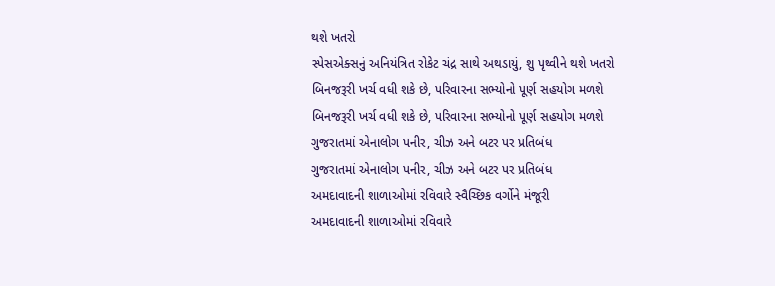થશે ખતરો
સ્પેસએક્સનું અનિયંત્રિત રોકેટ ચંદ્ર સાથે અથડાયું, શુ પૃથ્વીને થશે ખતરો
બિનજરૂરી ખર્ચ વધી શકે છે, પરિવારના સભ્યોનો પૂર્ણ સહયોગ મળશે
બિનજરૂરી ખર્ચ વધી શકે છે, પરિવારના સભ્યોનો પૂર્ણ સહયોગ મળશે
ગુજરાતમાં એનાલોગ પનીર, ચીઝ અને બટર પર પ્રતિબંધ
ગુજરાતમાં એનાલોગ પનીર, ચીઝ અને બટર પર પ્રતિબંધ
અમદાવાદની શાળાઓમાં રવિવારે સ્વૈચ્છિક વર્ગોને મંજૂરી
અમદાવાદની શાળાઓમાં રવિવારે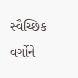સ્વૈચ્છિક વર્ગોને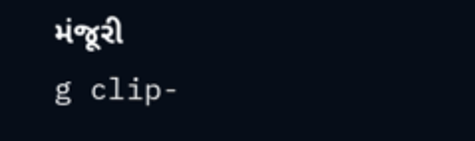મંજૂરી
g clip-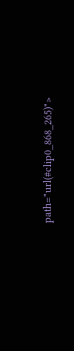path="url(#clip0_868_265)">